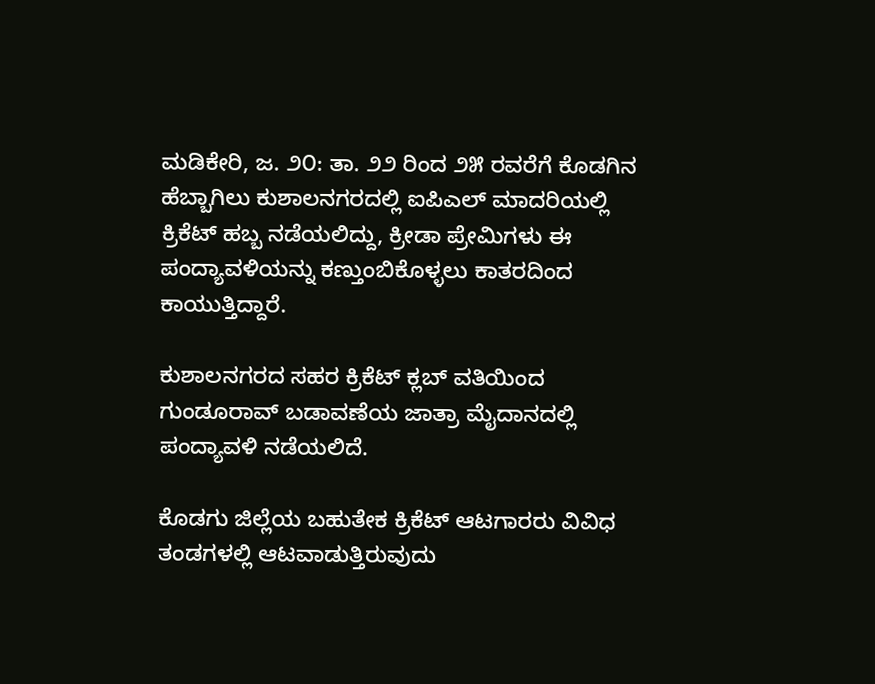ಮಡಿಕೇರಿ, ಜ. ೨೦: ತಾ. ೨೨ ರಿಂದ ೨೫ ರವರೆಗೆ ಕೊಡಗಿನ ಹೆಬ್ಬಾಗಿಲು ಕುಶಾಲನಗರದಲ್ಲಿ ಐಪಿಎಲ್ ಮಾದರಿಯಲ್ಲಿ ಕ್ರಿಕೆಟ್ ಹಬ್ಬ ನಡೆಯಲಿದ್ದು, ಕ್ರೀಡಾ ಪ್ರೇಮಿಗಳು ಈ ಪಂದ್ಯಾವಳಿಯನ್ನು ಕಣ್ತುಂಬಿಕೊಳ್ಳಲು ಕಾತರದಿಂದ ಕಾಯುತ್ತಿದ್ದಾರೆ.

ಕುಶಾಲನಗರದ ಸಹರ ಕ್ರಿಕೆಟ್ ಕ್ಲಬ್ ವತಿಯಿಂದ ಗುಂಡೂರಾವ್ ಬಡಾವಣೆಯ ಜಾತ್ರಾ ಮೈದಾನದಲ್ಲಿ ಪಂದ್ಯಾವಳಿ ನಡೆಯಲಿದೆ.

ಕೊಡಗು ಜಿಲ್ಲೆಯ ಬಹುತೇಕ ಕ್ರಿಕೆಟ್ ಆಟಗಾರರು ವಿವಿಧ ತಂಡಗಳಲ್ಲಿ ಆಟವಾಡುತ್ತಿರುವುದು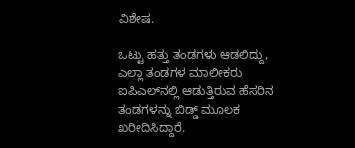ವಿಶೇಷ.

ಒಟ್ಟು ಹತ್ತು ತಂಡಗಳು ಆಡಲಿದ್ದು, ಎಲ್ಲಾ ತಂಡಗಳ ಮಾಲೀಕರು ಐಪಿಎಲ್‌ನಲ್ಲಿ ಆಡುತ್ತಿರುವ ಹೆಸರಿನ ತಂಡಗಳನ್ನು ಬಿಡ್ಡ್ ಮೂಲಕ ಖರೀದಿಸಿದ್ದಾರೆ.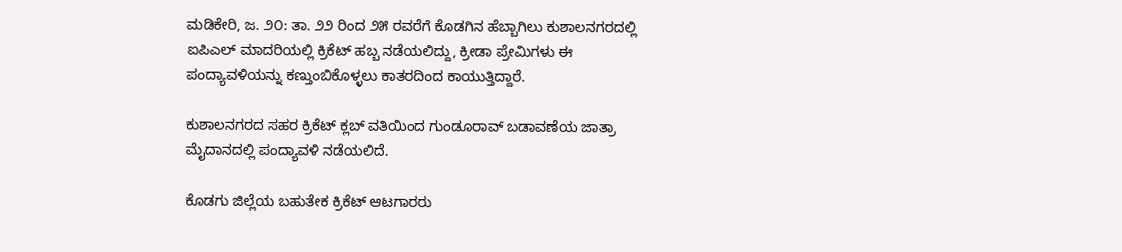ಮಡಿಕೇರಿ, ಜ. ೨೦: ತಾ. ೨೨ ರಿಂದ ೨೫ ರವರೆಗೆ ಕೊಡಗಿನ ಹೆಬ್ಬಾಗಿಲು ಕುಶಾಲನಗರದಲ್ಲಿ ಐಪಿಎಲ್ ಮಾದರಿಯಲ್ಲಿ ಕ್ರಿಕೆಟ್ ಹಬ್ಬ ನಡೆಯಲಿದ್ದು, ಕ್ರೀಡಾ ಪ್ರೇಮಿಗಳು ಈ ಪಂದ್ಯಾವಳಿಯನ್ನು ಕಣ್ತುಂಬಿಕೊಳ್ಳಲು ಕಾತರದಿಂದ ಕಾಯುತ್ತಿದ್ದಾರೆ.

ಕುಶಾಲನಗರದ ಸಹರ ಕ್ರಿಕೆಟ್ ಕ್ಲಬ್ ವತಿಯಿಂದ ಗುಂಡೂರಾವ್ ಬಡಾವಣೆಯ ಜಾತ್ರಾ ಮೈದಾನದಲ್ಲಿ ಪಂದ್ಯಾವಳಿ ನಡೆಯಲಿದೆ.

ಕೊಡಗು ಜಿಲ್ಲೆಯ ಬಹುತೇಕ ಕ್ರಿಕೆಟ್ ಆಟಗಾರರು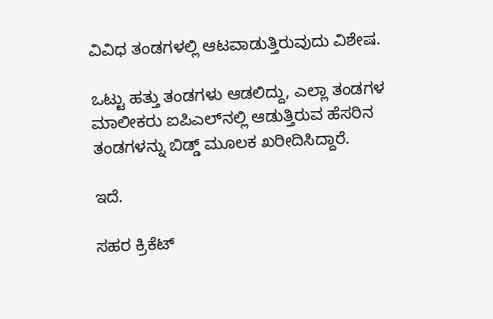ವಿವಿಧ ತಂಡಗಳಲ್ಲಿ ಆಟವಾಡುತ್ತಿರುವುದು ವಿಶೇಷ.

ಒಟ್ಟು ಹತ್ತು ತಂಡಗಳು ಆಡಲಿದ್ದು, ಎಲ್ಲಾ ತಂಡಗಳ ಮಾಲೀಕರು ಐಪಿಎಲ್‌ನಲ್ಲಿ ಆಡುತ್ತಿರುವ ಹೆಸರಿನ ತಂಡಗಳನ್ನು ಬಿಡ್ಡ್ ಮೂಲಕ ಖರೀದಿಸಿದ್ದಾರೆ.

ಇದೆ.

ಸಹರ ಕ್ರಿಕೆಟ್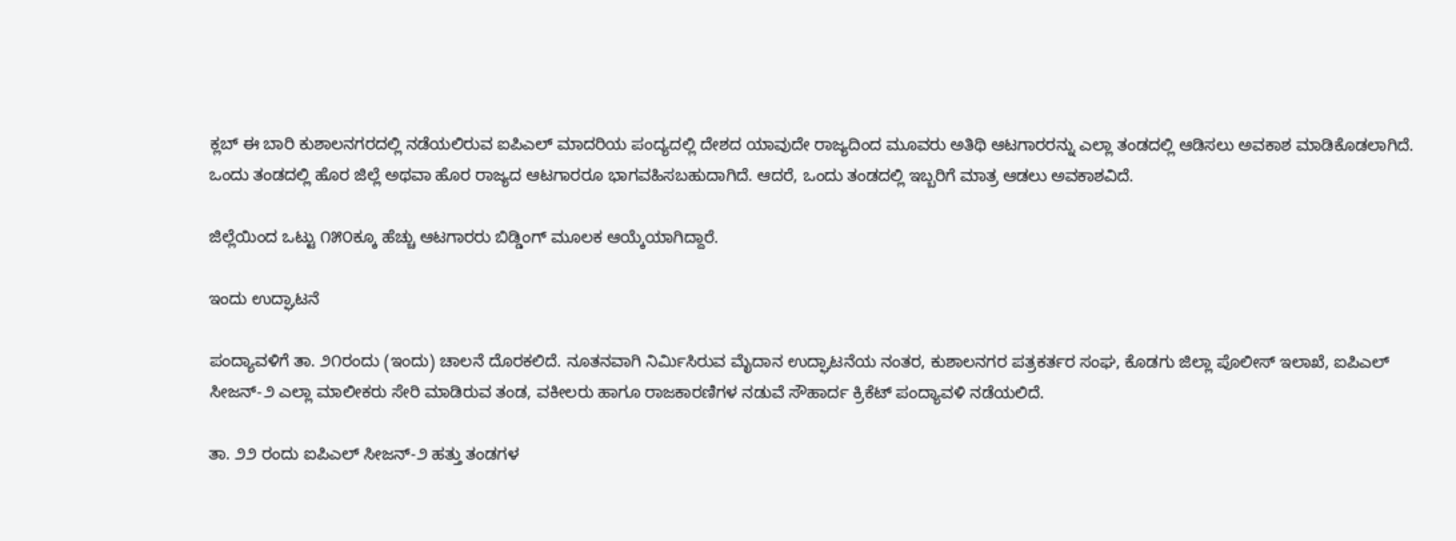ಕ್ಲಬ್ ಈ ಬಾರಿ ಕುಶಾಲನಗರದಲ್ಲಿ ನಡೆಯಲಿರುವ ಐಪಿಎಲ್ ಮಾದರಿಯ ಪಂದ್ಯದಲ್ಲಿ ದೇಶದ ಯಾವುದೇ ರಾಜ್ಯದಿಂದ ಮೂವರು ಅತಿಥಿ ಆಟಗಾರರನ್ನು ಎಲ್ಲಾ ತಂಡದಲ್ಲಿ ಆಡಿಸಲು ಅವಕಾಶ ಮಾಡಿಕೊಡಲಾಗಿದೆ. ಒಂದು ತಂಡದಲ್ಲಿ ಹೊರ ಜಿಲ್ಲೆ ಅಥವಾ ಹೊರ ರಾಜ್ಯದ ಆಟಗಾರರೂ ಭಾಗವಹಿಸಬಹುದಾಗಿದೆ. ಆದರೆ, ಒಂದು ತಂಡದಲ್ಲಿ ಇಬ್ಬರಿಗೆ ಮಾತ್ರ ಆಡಲು ಅವಕಾಶವಿದೆ.

ಜಿಲ್ಲೆಯಿಂದ ಒಟ್ಟು ೧೫೦ಕ್ಕೂ ಹೆಚ್ಚು ಆಟಗಾರರು ಬಿಡ್ಡಿಂಗ್ ಮೂಲಕ ಆಯ್ಕೆಯಾಗಿದ್ದಾರೆ.

ಇಂದು ಉದ್ಘಾಟನೆ

ಪಂದ್ಯಾವಳಿಗೆ ತಾ. ೨೧ರಂದು (ಇಂದು) ಚಾಲನೆ ದೊರಕಲಿದೆ. ನೂತನವಾಗಿ ನಿರ್ಮಿಸಿರುವ ಮೈದಾನ ಉದ್ಘಾಟನೆಯ ನಂತರ, ಕುಶಾಲನಗರ ಪತ್ರಕರ್ತರ ಸಂಘ, ಕೊಡಗು ಜಿಲ್ಲಾ ಪೊಲೀಸ್ ಇಲಾಖೆ, ಐಪಿಎಲ್ ಸೀಜನ್-೨ ಎಲ್ಲಾ ಮಾಲೀಕರು ಸೇರಿ ಮಾಡಿರುವ ತಂಡ, ವಕೀಲರು ಹಾಗೂ ರಾಜಕಾರಣಿಗಳ ನಡುವೆ ಸೌಹಾರ್ದ ಕ್ರಿಕೆಟ್ ಪಂದ್ಯಾವಳಿ ನಡೆಯಲಿದೆ.

ತಾ. ೨೨ ರಂದು ಐಪಿಎಲ್ ಸೀಜನ್-೨ ಹತ್ತು ತಂಡಗಳ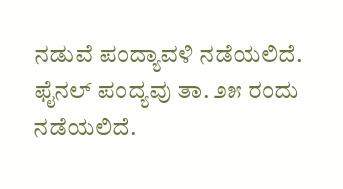ನಡುವೆ ಪಂದ್ಯಾವಳಿ ನಡೆಯಲಿದೆ. ಫೈನಲ್ ಪಂದ್ಯವು ತಾ. ೨೫ ರಂದು ನಡೆಯಲಿದೆ.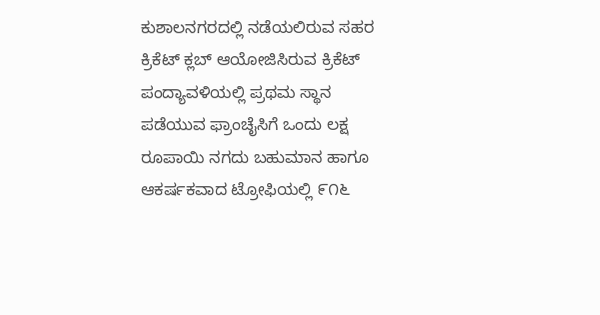ಕುಶಾಲನಗರದಲ್ಲಿ ನಡೆಯಲಿರುವ ಸಹರ ಕ್ರಿಕೆಟ್ ಕ್ಲಬ್ ಆಯೋಜಿಸಿರುವ ಕ್ರಿಕೆಟ್ ಪಂದ್ಯಾವಳಿಯಲ್ಲಿ ಪ್ರಥಮ ಸ್ಥಾನ ಪಡೆಯುವ ಫ್ರಾಂಚೈಸಿಗೆ ಒಂದು ಲಕ್ಷ ರೂಪಾಯಿ ನಗದು ಬಹುಮಾನ ಹಾಗೂ ಆಕರ್ಷಕವಾದ ಟ್ರೋಫಿಯಲ್ಲಿ ೯೧೬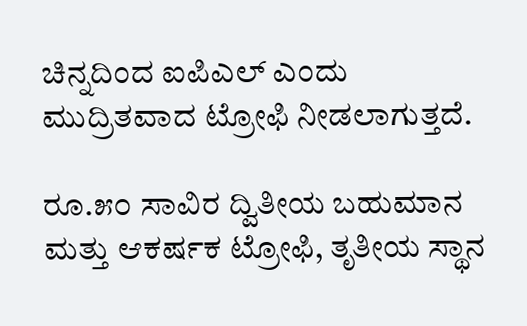ಚಿನ್ನದಿಂದ ಐಪಿಎಲ್ ಎಂದು ಮುದ್ರಿತವಾದ ಟ್ರೋಫಿ ನೀಡಲಾಗುತ್ತದೆ.

ರೂ.೫೦ ಸಾವಿರ ದ್ವಿತೀಯ ಬಹುಮಾನ ಮತ್ತು ಆಕರ್ಷಕ ಟ್ರೋಫಿ, ತೃತೀಯ ಸ್ಥಾನ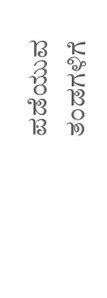ಪಡೆಯುವ ತಂಡಗಳಿಗೆ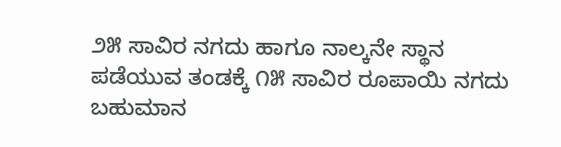೨೫ ಸಾವಿರ ನಗದು ಹಾಗೂ ನಾಲ್ಕನೇ ಸ್ಥಾನ ಪಡೆಯುವ ತಂಡಕ್ಕೆ ೧೫ ಸಾವಿರ ರೂಪಾಯಿ ನಗದು ಬಹುಮಾನ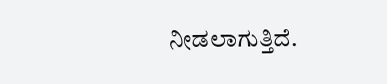ನೀಡಲಾಗುತ್ತಿದೆ.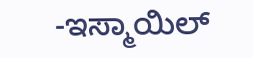-ಇಸ್ಮಾಯಿಲ್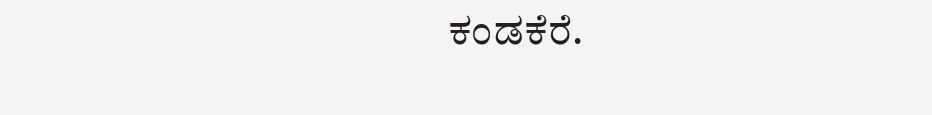ಕಂಡಕೆರೆ.